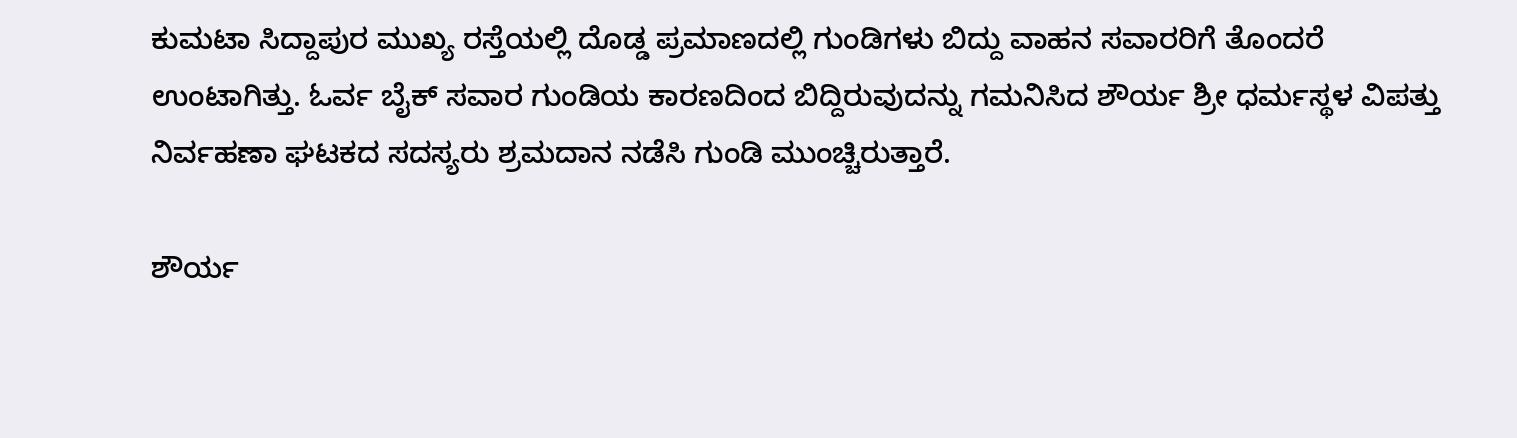ಕುಮಟಾ ಸಿದ್ದಾಪುರ ಮುಖ್ಯ ರಸ್ತೆಯಲ್ಲಿ ದೊಡ್ಡ ಪ್ರಮಾಣದಲ್ಲಿ ಗುಂಡಿಗಳು ಬಿದ್ದು ವಾಹನ ಸವಾರರಿಗೆ ತೊಂದರೆ ಉಂಟಾಗಿತ್ತು. ಓರ್ವ ಬೈಕ್ ಸವಾರ ಗುಂಡಿಯ ಕಾರಣದಿಂದ ಬಿದ್ದಿರುವುದನ್ನು ಗಮನಿಸಿದ ಶೌರ್ಯ ಶ್ರೀ ಧರ್ಮಸ್ಥಳ ವಿಪತ್ತು ನಿರ್ವಹಣಾ ಘಟಕದ ಸದಸ್ಯರು ಶ್ರಮದಾನ ನಡೆಸಿ ಗುಂಡಿ ಮುಂಚ್ಚಿರುತ್ತಾರೆ.

ಶೌರ್ಯ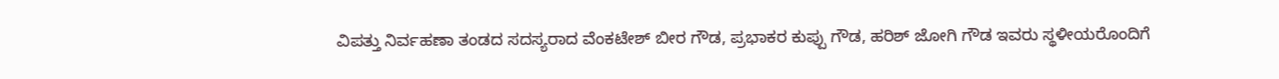ವಿಪತ್ತು ನಿರ್ವಹಣಾ ತಂಡದ ಸದಸ್ಯರಾದ ವೆಂಕಟೇಶ್ ಬೀರ ಗೌಡ, ಪ್ರಭಾಕರ ಕುಪ್ಪು ಗೌಡ, ಹರಿಶ್ ಜೋಗಿ ಗೌಡ ಇವರು ಸ್ಥಳೀಯರೊಂದಿಗೆ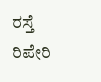ರಸ್ತೆ ರಿಪೇರಿ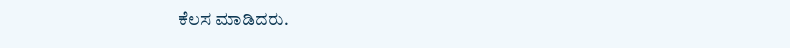ಕೆಲಸ ಮಾಡಿದರು.